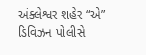અંક્લેશ્વર શહેર “એ” ડિવિઝન પોલીસે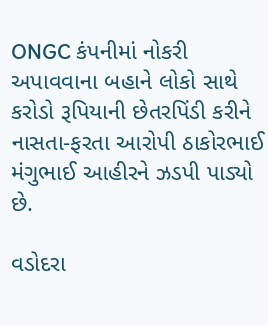ONGC કંપનીમાં નોકરી અપાવવાના બહાને લોકો સાથે કરોડો રૂપિયાની છેતરપિંડી કરીને નાસતા-ફરતા આરોપી ઠાકોરભાઈ મંગુભાઈ આહીરને ઝડપી પાડ્યો છે.

વડોદરા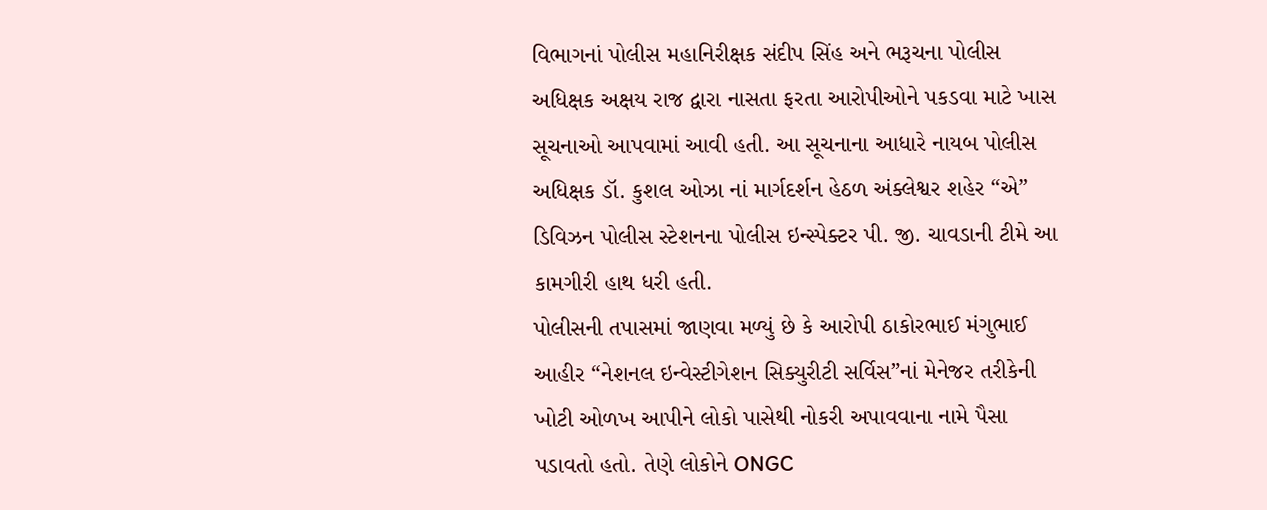વિભાગનાં પોલીસ મહાનિરીક્ષક સંદીપ સિંહ અને ભરૂચના પોલીસ અધિક્ષક અક્ષય રાજ દ્વારા નાસતા ફરતા આરોપીઓને પકડવા માટે ખાસ સૂચનાઓ આપવામાં આવી હતી. આ સૂચનાના આધારે નાયબ પોલીસ અધિક્ષક ડૉ. કુશલ ઓઝા નાં માર્ગદર્શન હેઠળ અંક્લેશ્વર શહેર “એ” ડિવિઝન પોલીસ સ્ટેશનના પોલીસ ઇન્સ્પેક્ટર પી. જી. ચાવડાની ટીમે આ કામગીરી હાથ ધરી હતી.
પોલીસની તપાસમાં જાણવા મળ્યું છે કે આરોપી ઠાકોરભાઈ મંગુભાઈ આહીર “નેશનલ ઇન્વેસ્ટીગેશન સિક્યુરીટી સર્વિસ”નાં મેનેજર તરીકેની ખોટી ઓળખ આપીને લોકો પાસેથી નોકરી અપાવવાના નામે પૈસા પડાવતો હતો. તેણે લોકોને ONGC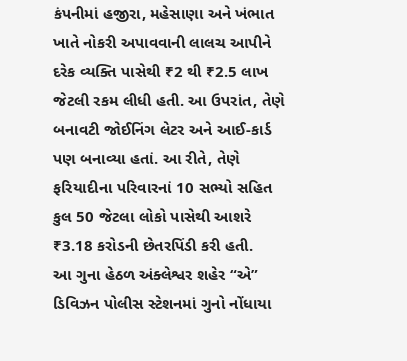કંપનીમાં હજીરા, મહેસાણા અને ખંભાત ખાતે નોકરી અપાવવાની લાલચ આપીને દરેક વ્યક્તિ પાસેથી ₹2 થી ₹2.5 લાખ જેટલી રકમ લીધી હતી. આ ઉપરાંત, તેણે બનાવટી જોઈનિંગ લેટર અને આઈ-કાર્ડ પણ બનાવ્યા હતાં. આ રીતે, તેણે ફરિયાદીના પરિવારનાં 10 સભ્યો સહિત કુલ 50 જેટલા લોકો પાસેથી આશરે ₹3.18 કરોડની છેતરપિંડી કરી હતી.
આ ગુના હેઠળ અંક્લેશ્વર શહેર “એ” ડિવિઝન પોલીસ સ્ટેશનમાં ગુનો નોંધાયા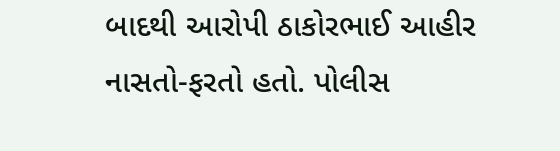બાદથી આરોપી ઠાકોરભાઈ આહીર નાસતો-ફરતો હતો. પોલીસ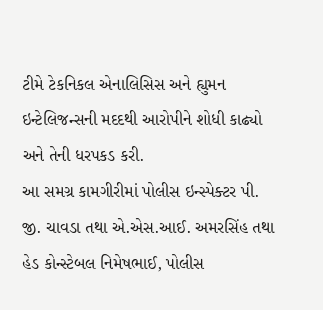ટીમે ટેકનિકલ એનાલિસિસ અને હ્યુમન ઇન્ટેલિજન્સની મદદથી આરોપીને શોધી કાઢ્યો અને તેની ધરપકડ કરી.
આ સમગ્ર કામગીરીમાં પોલીસ ઇન્સ્પેક્ટર પી. જી. ચાવડા તથા એ.એસ.આઈ. અમરસિંહ તથા હેડ કોન્સ્ટેબલ નિમેષભાઈ, પોલીસ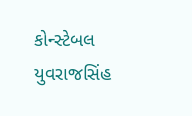કોન્સ્ટેબલ યુવરાજસિંહ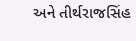અને તીર્થરાજસિંહ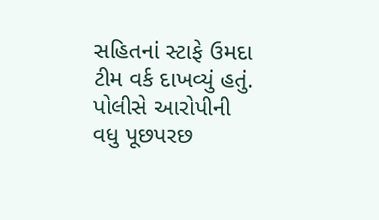સહિતનાં સ્ટાફે ઉમદા ટીમ વર્ક દાખવ્યું હતું. પોલીસે આરોપીની વધુ પૂછપરછ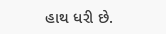હાથ ધરી છે.